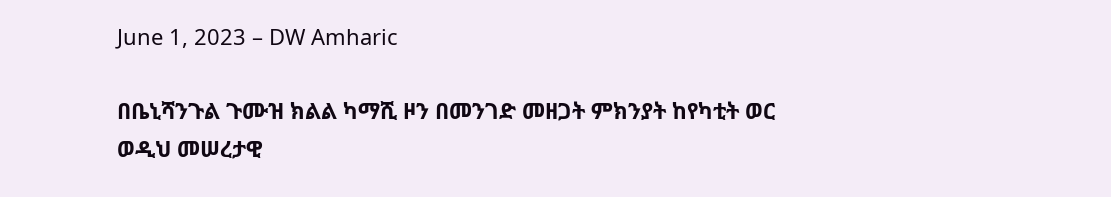June 1, 2023 – DW Amharic

በቤኒሻንጉል ጉሙዝ ክልል ካማሺ ዞን በመንገድ መዘጋት ምክንያት ከየካቲት ወር ወዲህ መሠረታዊ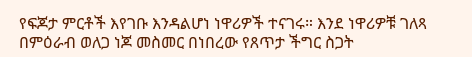የፍጆታ ምርቶች እየገቡ እንዳልሆነ ነዋሪዎች ተናገሩ። እንደ ነዋሪዎቹ ገለጻ በምዕራብ ወለጋ ነጆ መስመር በነበረው የጸጥታ ችግር ስጋት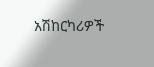አሽከርካሪዎች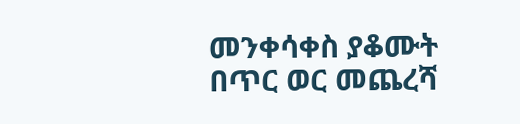መንቀሳቀስ ያቆሙት በጥር ወር መጨረሻ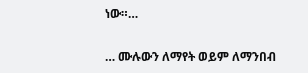ነው።…

… ሙሉውን ለማየት ወይም ለማንበብ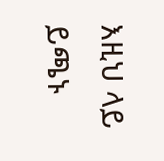እዚህ ላይ ይጫኑ